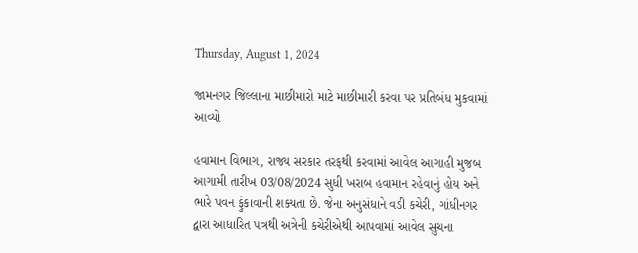Thursday, August 1, 2024

જામનગર જિલ્લાના માછીમારો માટે માછીમારી કરવા પર પ્રતિબંધ મુકવામાં આવ્યો

હવામાન વિભાગ, રાજ્ય સરકાર તરફથી કરવામાં આવેલ આગાહી મુજબ આગામી તારીખ 03/08/2024 સુધી ખરાબ હવામાન રહેવાનું હોય અને ભારે પવન ફુંકાવાની શક્યતા છે. જેના અનુસંધાને વડી કચેરી, ગાંધીનગર દ્વારા આધારિત પત્રથી અત્રેની કચેરીએથી આપવામાં આવેલ સુચના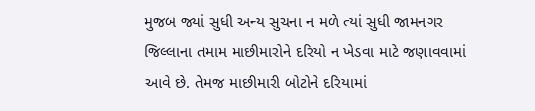મુજબ જ્યાં સુધી અન્ય સુચના ન મળે ત્યાં સુધી જામનગર જિલ્લાના તમામ માછીમારોને દરિયો ન ખેડવા માટે જણાવવામાં આવે છે. તેમજ માછીમારી બોટોને દરિયામાં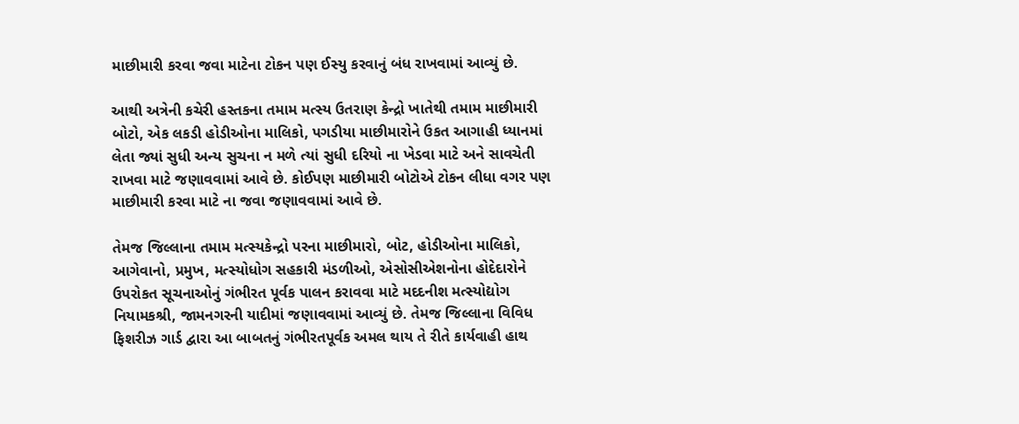માછીમારી કરવા જવા માટેના ટોકન પણ ઈસ્યુ કરવાનું બંધ રાખવામાં આવ્યું છે.

આથી અત્રેની કચેરી હસ્તકના તમામ મત્સ્ય ઉતરાણ કેન્દ્રો ખાતેથી તમામ માછીમારી બોટો, એક લકડી હોડીઓના માલિકો, પગડીયા માછીમારોને ઉકત આગાહી ધ્યાનમાં લેતા જ્યાં સુધી અન્ય સુચના ન મળે ત્યાં સુધી દરિયો ના ખેડવા માટે અને સાવચેતી રાખવા માટે જણાવવામાં આવે છે. કોઈપણ માછીમારી બોટોએ ટોકન લીધા વગર પણ માછીમારી કરવા માટે ના જવા જણાવવામાં આવે છે.

તેમજ જિલ્લાના તમામ મત્સ્યકેન્દ્રો પરના માછીમારો, બોટ, હોડીઓના માલિકો, આગેવાનો, પ્રમુખ, મત્સ્યોધોગ સહકારી મંડળીઓ, એસોસીએશનોના હોદેદારોને ઉપરોકત સૂચનાઓનું ગંભીરત પૂર્વક પાલન કરાવવા માટે મદદનીશ મત્સ્યોદ્યોગ નિયામકશ્રી, જામનગરની યાદીમાં જણાવવામાં આવ્યું છે. તેમજ જિલ્લાના વિવિધ ફિશરીઝ ગાર્ડ દ્વારા આ બાબતનું ગંભીરતપૂર્વક અમલ થાય તે રીતે કાર્યવાહી હાથ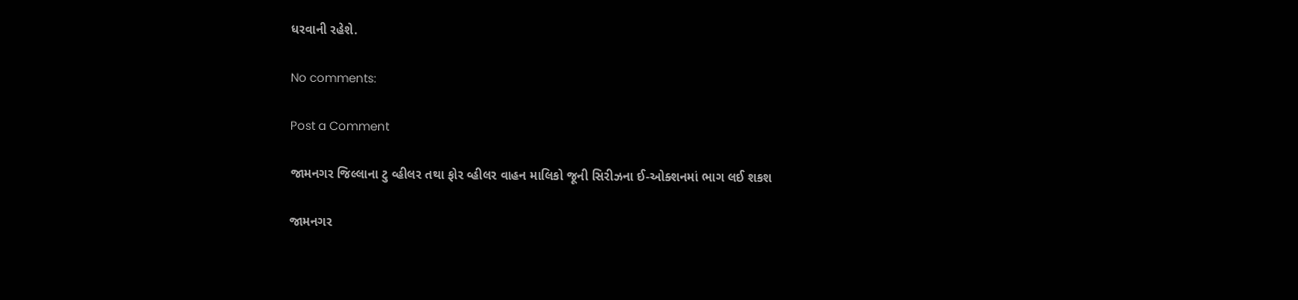ધરવાની રહેશે.

No comments:

Post a Comment

જામનગર જિલ્લાના ટુ વ્હીલર તથા ફોર વ્હીલર વાહન માલિકો જૂની સિરીઝના ઈ-ઓક્શનમાં ભાગ લઈ શકશ

જામનગર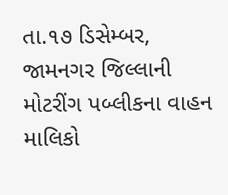તા.૧૭ ડિસેમ્બર, જામનગર જિલ્લાની મોટરીંગ પબ્લીકના વાહન માલિકો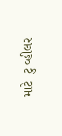માટે  ટુ વ્હીલર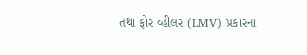તથા ફોર વ્હીલર (LMV) પ્રકારના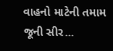વાહનો માટેની તમામ જૂની સીર...